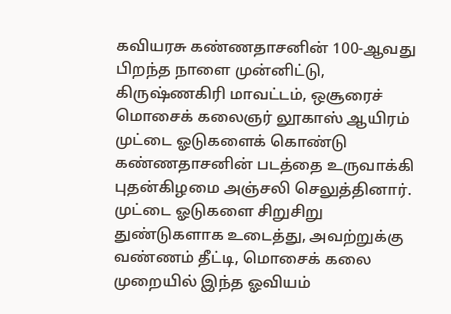கவியரசு கண்ணதாசனின் 100-ஆவது பிறந்த நாளை முன்னிட்டு, கிருஷ்ணகிரி மாவட்டம், ஒசூரைச் மொசைக் கலைஞர் லூகாஸ் ஆயிரம் முட்டை ஓடுகளைக் கொண்டு கண்ணதாசனின் படத்தை உருவாக்கி புதன்கிழமை அஞ்சலி செலுத்தினார்.
முட்டை ஓடுகளை சிறுசிறு துண்டுகளாக உடைத்து, அவற்றுக்கு வண்ணம் தீட்டி, மொசைக் கலை முறையில் இந்த ஓவியம்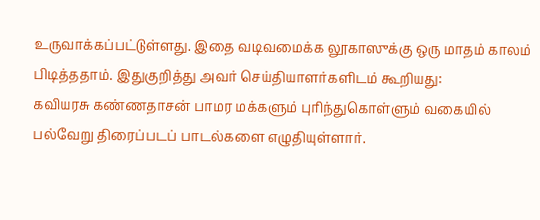உருவாக்கப்பட்டுள்ளது. இதை வடிவமைக்க லூகாஸுக்கு ஒரு மாதம் காலம் பிடித்ததாம். இதுகுறித்து அவர் செய்தியாளர்களிடம் கூறியது:
கவியரசு கண்ணதாசன் பாமர மக்களும் புரிந்துகொள்ளும் வகையில் பல்வேறு திரைப்படப் பாடல்களை எழுதியுள்ளார்.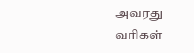அவரது வரிகள்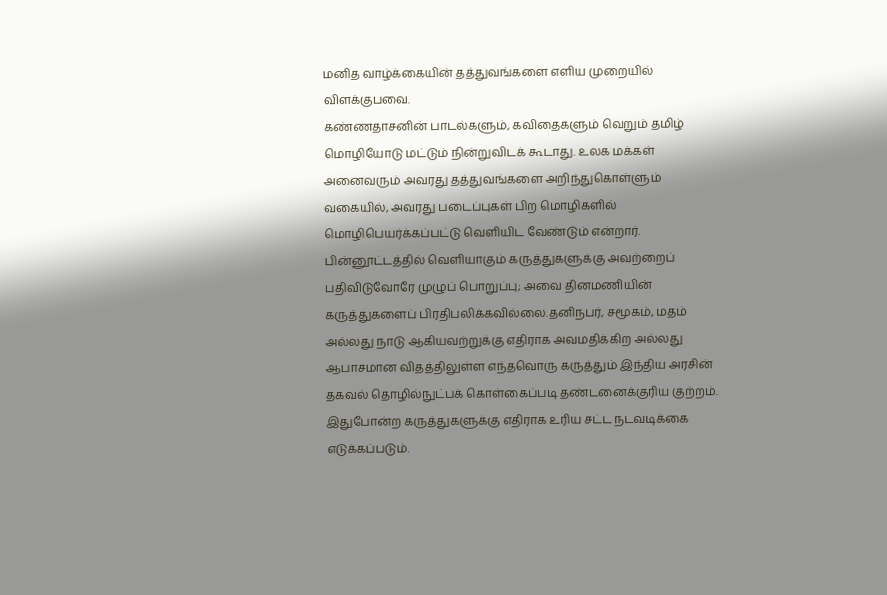மனித வாழ்க்கையின் தத்துவங்களை எளிய முறையில் விளக்குபவை.
கண்ணதாசனின் பாடல்களும், கவிதைகளும் வெறும் தமிழ் மொழியோடு மட்டும் நின்றுவிடக் கூடாது. உலக மக்கள் அனைவரும் அவரது தத்துவங்களை அறிந்துகொள்ளும் வகையில், அவரது படைப்புகள் பிற மொழிகளில் மொழிபெயர்க்கப்பட்டு வெளியிட வேண்டும் என்றார்.
பின்னூட்டத்தில் வெளியாகும் கருத்துகளுக்கு அவற்றைப் பதிவிடுவோரே முழுப் பொறுப்பு; அவை தினமணியின் கருத்துகளைப் பிரதிபலிக்கவில்லை.தனிநபர், சமூகம், மதம் அல்லது நாடு ஆகியவற்றுக்கு எதிராக அவமதிக்கிற அல்லது ஆபாசமான விதத்திலுள்ள எந்தவொரு கருத்தும் இந்திய அரசின் தகவல் தொழில்நுட்பக் கொள்கைப்படி தண்டனைக்குரிய குற்றம். இதுபோன்ற கருத்துகளுக்கு எதிராக உரிய சட்ட நடவடிக்கை எடுக்கப்படும்.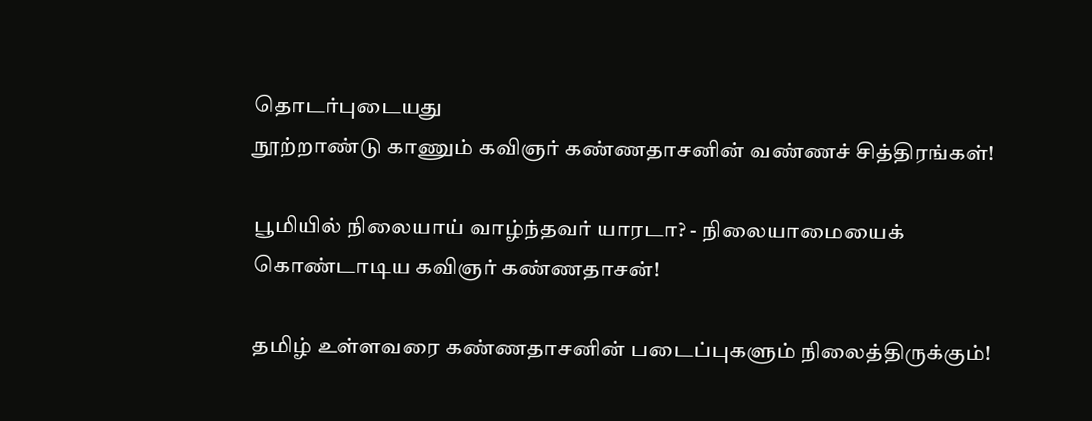தொடர்புடையது
நூற்றாண்டு காணும் கவிஞர் கண்ணதாசனின் வண்ணச் சித்திரங்கள்!

பூமியில் நிலையாய் வாழ்ந்தவர் யாரடா? - நிலையாமையைக் கொண்டாடிய கவிஞர் கண்ணதாசன்!

தமிழ் உள்ளவரை கண்ணதாசனின் படைப்புகளும் நிலைத்திருக்கும்!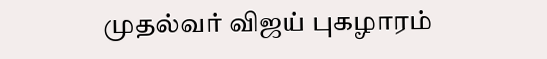முதல்வர் விஜய் புகழாரம்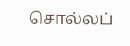சொல்லப்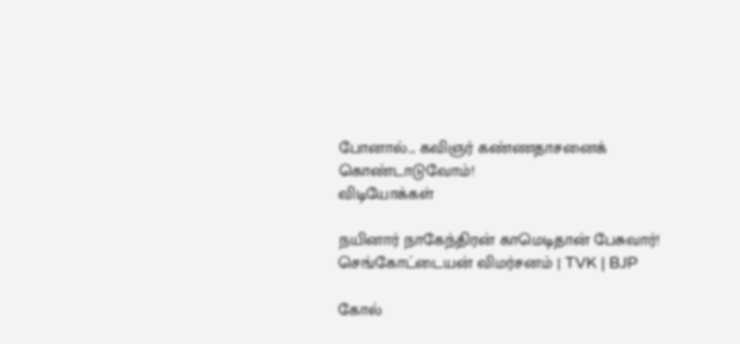போனால்... கவிஞர் கண்ணதாசனைக் கொண்டாடுவோம்!
விடியோக்கள்

நயினார் நாகேந்திரன் காமெடிதான் பேசுவார்! செங்கோட்டையன் விமர்சனம் | TVK | BJP

கோல்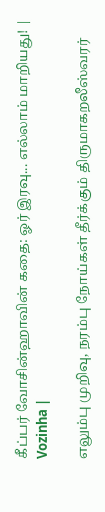கீப்பர் வோசின்ஹாவின் கதை: ஓர் இரவு... எல்லாம் மாறியது! | Vozinha |

எலும்பு முறிவு, நரம்பு நோய்கள் தீர்க்கும் திருமாகறலீஸ்வரர்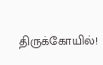திருக்கோயில்!